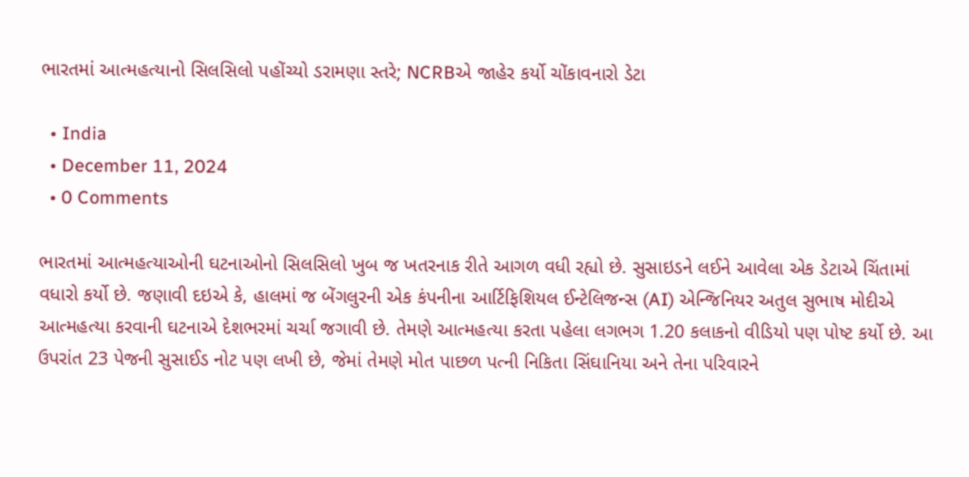ભારતમાં આત્મહત્યાનો સિલસિલો પહોંચ્યો ડરામણા સ્તરે; NCRBએ જાહેર કર્યો ચોંકાવનારો ડેટા

  • India
  • December 11, 2024
  • 0 Comments

ભારતમાં આત્મહત્યાઓની ઘટનાઓનો સિલસિલો ખુબ જ ખતરનાક રીતે આગળ વધી રહ્યો છે. સુસાઇડને લઈને આવેલા એક ડેટાએ ચિંતામાં વધારો કર્યો છે. જણાવી દઇએ કે, હાલમાં જ બેંગલુરની એક કંપનીના આર્ટિફિશિયલ ઈન્ટેલિજન્સ (AI) એન્જિનિયર અતુલ સુભાષ મોદીએ આત્મહત્યા કરવાની ઘટનાએ દેશભરમાં ચર્ચા જગાવી છે. તેમણે આત્મહત્યા કરતા પહેલા લગભગ 1.20 કલાકનો વીડિયો પણ પોષ્ટ કર્યો છે. આ ઉપરાંત 23 પેજની સુસાઈડ નોટ પણ લખી છે, જેમાં તેમણે મોત પાછળ પત્ની નિકિતા સિંઘાનિયા અને તેના પરિવારને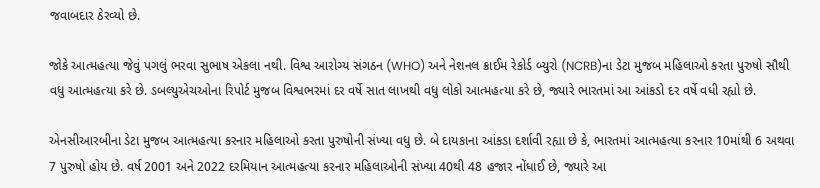જવાબદાર ઠેરવ્યો છે.

જોકે આત્મહત્યા જેવું પગલું ભરવા સુભાષ એકલા નથી. વિશ્વ આરોગ્ય સંગઠન (WHO) અને નેશનલ ક્રાઈમ રેકોર્ડ બ્યુરો (NCRB)ના ડેટા મુજબ મહિલાઓ કરતા પુરુષો સૌથી વધુ આત્મહત્યા કરે છે. ડબલ્યુએચઓના રિપોર્ટ મુજબ વિશ્વભરમાં દર વર્ષે સાત લાખથી વધુ લોકો આત્મહત્યા કરે છે, જ્યારે ભારતમાં આ આંકડો દર વર્ષે વધી રહ્યો છે.

એનસીઆરબીના ડેટા મુજબ આત્મહત્યા કરનાર મહિલાઓ કરતા પુરુષોની સંખ્યા વધુ છે. બે દાયકાના આંકડા દર્શાવી રહ્યા છે કે, ભારતમાં આત્મહત્યા કરનાર 10માંથી 6 અથવા 7 પુરુષો હોય છે. વર્ષ 2001 અને 2022 દરમિયાન આત્મહત્યા કરનાર મહિલાઓની સંખ્યા 40થી 48 હજાર નોંધાઈ છે, જ્યારે આ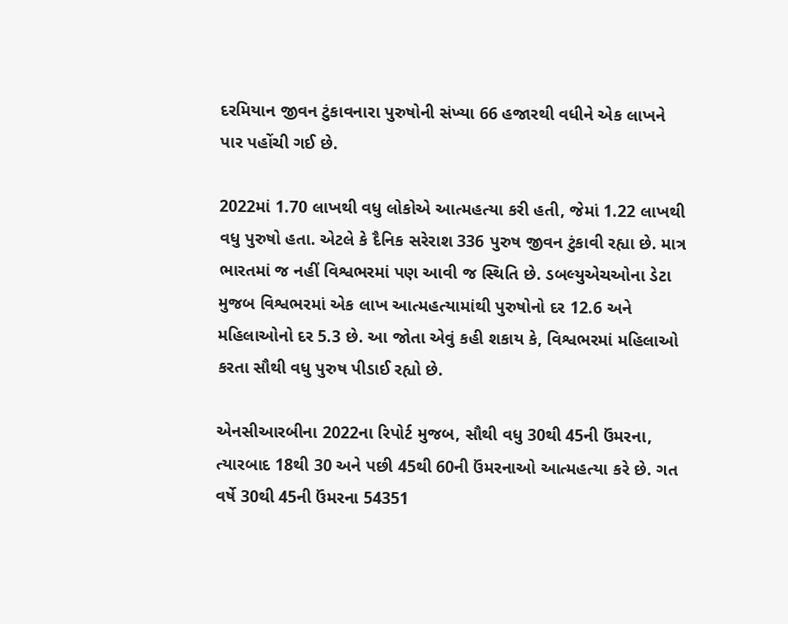દરમિયાન જીવન ટુંકાવનારા પુરુષોની સંખ્યા 66 હજારથી વધીને એક લાખને પાર પહોંચી ગઈ છે.

2022માં 1.70 લાખથી વધુ લોકોએ આત્મહત્યા કરી હતી, જેમાં 1.22 લાખથી વધુ પુરુષો હતા. એટલે કે દૈનિક સરેરાશ 336 પુરુષ જીવન ટુંકાવી રહ્યા છે. માત્ર ભારતમાં જ નહીં વિશ્વભરમાં પણ આવી જ સ્થિતિ છે. ડબલ્યુએચઓના ડેટા મુજબ વિશ્વભરમાં એક લાખ આત્મહત્યામાંથી પુરુષોનો દર 12.6 અને મહિલાઓનો દર 5.3 છે. આ જોતા એવું કહી શકાય કે, વિશ્વભરમાં મહિલાઓ કરતા સૌથી વધુ પુરુષ પીડાઈ રહ્યો છે.

એનસીઆરબીના 2022ના રિપોર્ટ મુજબ, સૌથી વધુ 30થી 45ની ઉંમરના, ત્યારબાદ 18થી 30 અને પછી 45થી 60ની ઉંમરનાઓ આત્મહત્યા કરે છે. ગત વર્ષે 30થી 45ની ઉંમરના 54351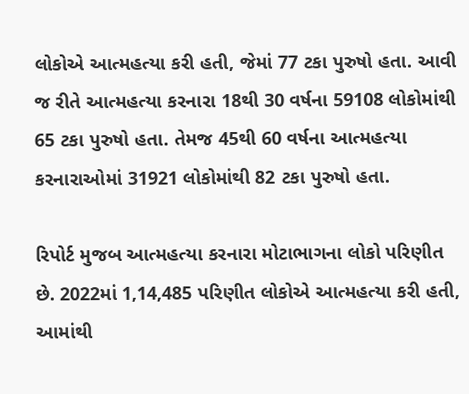લોકોએ આત્મહત્યા કરી હતી, જેમાં 77 ટકા પુરુષો હતા. આવી જ રીતે આત્મહત્યા કરનારા 18થી 30 વર્ષના 59108 લોકોમાંથી 65 ટકા પુરુષો હતા. તેમજ 45થી 60 વર્ષના આત્મહત્યા કરનારાઓમાં 31921 લોકોમાંથી 82 ટકા પુરુષો હતા.

રિપોર્ટ મુજબ આત્મહત્યા કરનારા મોટાભાગના લોકો પરિણીત છે. 2022માં 1,14,485 પરિણીત લોકોએ આત્મહત્યા કરી હતી, આમાંથી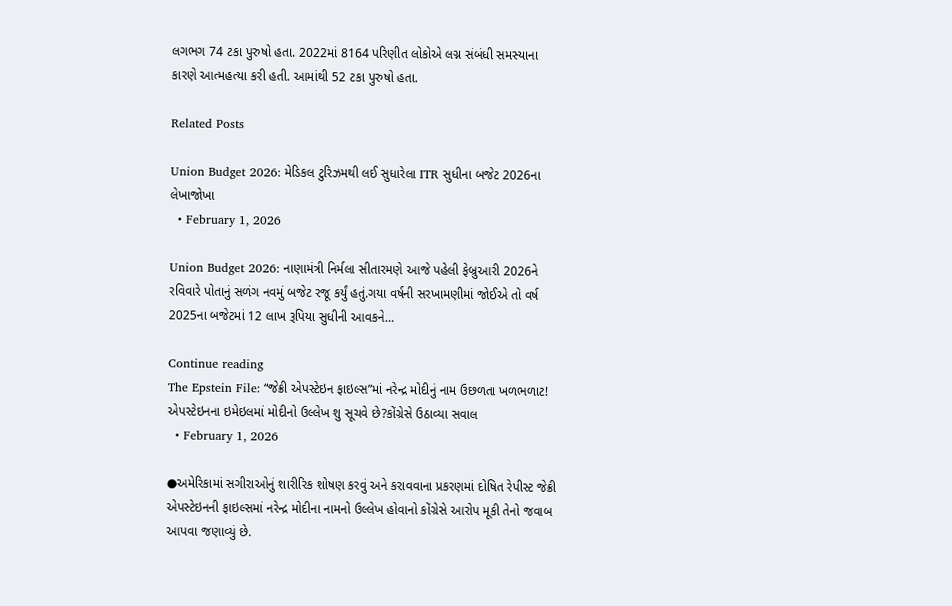લગભગ 74 ટકા પુરુષો હતા. 2022માં 8164 પરિણીત લોકોએ લગ્ન સંબંધી સમસ્યાના કારણે આત્મહત્યા કરી હતી. આમાંથી 52 ટકા પુરુષો હતા.

Related Posts

Union Budget 2026: મેડિકલ ટુરિઝમથી લઈ સુધારેલા ITR સુધીના બજેટ 2026ના લેખાજોખા
  • February 1, 2026

Union Budget 2026: નાણામંત્રી નિર્મલા સીતારમણે આજે પહેલી ફેબ્રુઆરી 2026ને રવિવારે પોતાનું સળંગ નવમું બજેટ રજૂ કર્યું હતું.ગયા વર્ષની સરખામણીમાં જોઈએ તો વર્ષ 2025ના બજેટમાં 12 લાખ રૂપિયા સુધીની આવકને…

Continue reading
The Epstein File: “જેક્રી એપસ્ટેઇન ફાઇલ્સ”માં નરેન્દ્ર મોદીનું નામ ઉછળતા ખળભળાટ! એપસ્ટેઇનના ઇમેઇલમાં મોદીનો ઉલ્લેખ શુ સૂચવે છે?કોંગ્રેસે ઉઠાવ્યા સવાલ
  • February 1, 2026

●અમેરિકામાં સગીરાઓનું શારીરિક શોષણ કરવું અને કરાવવાના પ્રકરણમાં દોષિત રેપીસ્ટ જેક્રી એપસ્ટેઇનની ફાઇલ્સમાં નરેન્દ્ર મોદીના નામનો ઉલ્લેખ હોવાનો કોંગ્રેસે આરોપ મૂકી તેનો જવાબ આપવા જણાવ્યું છે.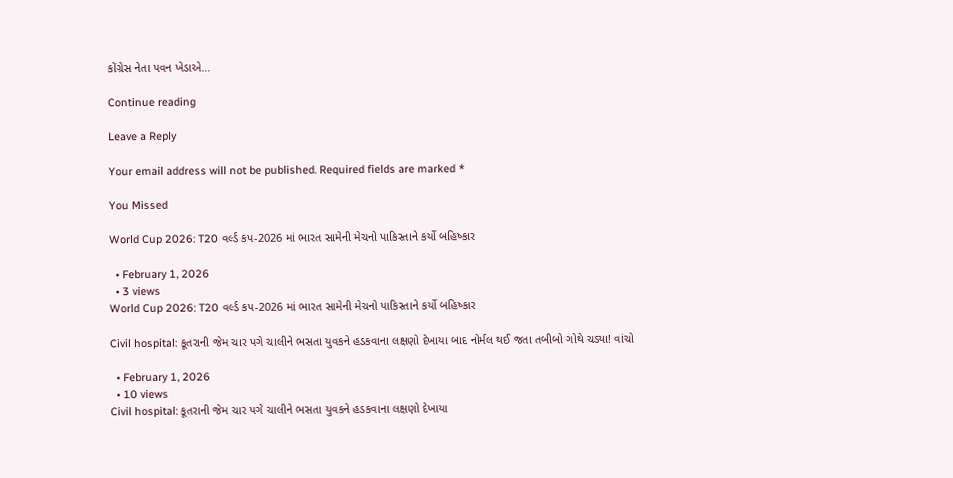કોંગ્રેસ નેતા પવન ખેડાએ…

Continue reading

Leave a Reply

Your email address will not be published. Required fields are marked *

You Missed

World Cup 2026: T20 વર્લ્ડ કપ-2026 માં ભારત સામેની મેચનો પાકિસ્તાને કર્યો બહિષ્કાર

  • February 1, 2026
  • 3 views
World Cup 2026: T20 વર્લ્ડ કપ-2026 માં ભારત સામેની મેચનો પાકિસ્તાને કર્યો બહિષ્કાર

Civil hospital: કૂતરાની જેમ ચાર પગે ચાલીને ભસતા યુવકને હડકવાના લક્ષણો દેખાયા બાદ નોર્મલ થઈ જતા તબીબો ગોથે ચડ્યા! વાંચો

  • February 1, 2026
  • 10 views
Civil hospital: કૂતરાની જેમ ચાર પગે ચાલીને ભસતા યુવકને હડકવાના લક્ષણો દેખાયા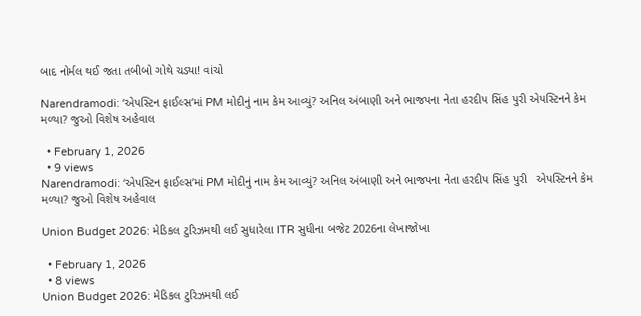બાદ નોર્મલ થઈ જતા તબીબો ગોથે ચડ્યા! વાંચો

Narendramodi: ‘એપસ્ટિન ફાઈલ્સ’માં PM મોદીનું નામ કેમ આવ્યું? અનિલ અંબાણી અને ભાજપના નેતા હરદીપ સિંહ પુરી એપસ્ટિનને કેમ મળ્યા? જુઓ વિશેષ અહેવાલ

  • February 1, 2026
  • 9 views
Narendramodi: ‘એપસ્ટિન ફાઈલ્સ’માં PM મોદીનું નામ કેમ આવ્યું? અનિલ અંબાણી અને ભાજપના નેતા હરદીપ સિંહ પુરી   એપસ્ટિનને કેમ મળ્યા? જુઓ વિશેષ અહેવાલ

Union Budget 2026: મેડિકલ ટુરિઝમથી લઈ સુધારેલા ITR સુધીના બજેટ 2026ના લેખાજોખા

  • February 1, 2026
  • 8 views
Union Budget 2026: મેડિકલ ટુરિઝમથી લઈ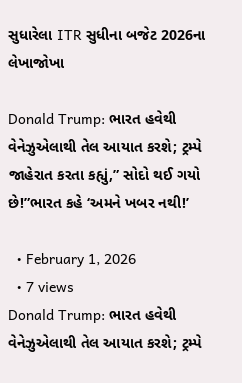સુધારેલા ITR સુધીના બજેટ 2026ના લેખાજોખા

Donald Trump: ભારત હવેથી વેનેઝુએલાથી તેલ આયાત કરશે; ટ્રમ્પે જાહેરાત કરતા કહ્યું,” સોદો થઈ ગયો છે!”ભારત કહે ‘અમને ખબર નથી!’

  • February 1, 2026
  • 7 views
Donald Trump: ભારત હવેથી વેનેઝુએલાથી તેલ આયાત કરશે; ટ્રમ્પે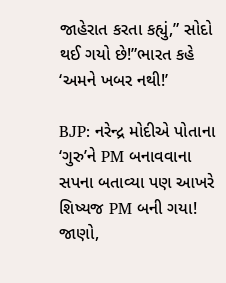જાહેરાત કરતા કહ્યું,” સોદો થઈ ગયો છે!”ભારત કહે ‘અમને ખબર નથી!’

BJP: નરેન્દ્ર મોદીએ પોતાના ‘ગુરુ’ને PM બનાવવાના સપના બતાવ્યા પણ આખરે શિષ્યજ PM બની ગયા! જાણો,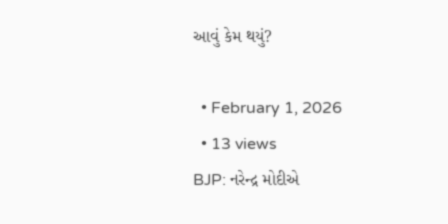આવું કેમ થયું?

  • February 1, 2026
  • 13 views
BJP: નરેન્દ્ર મોદીએ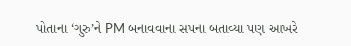પોતાના ‘ગુરુ’ને PM બનાવવાના સપના બતાવ્યા પણ આખરે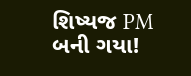શિષ્યજ PM બની ગયા!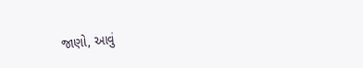જાણો, આવું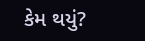કેમ થયું?